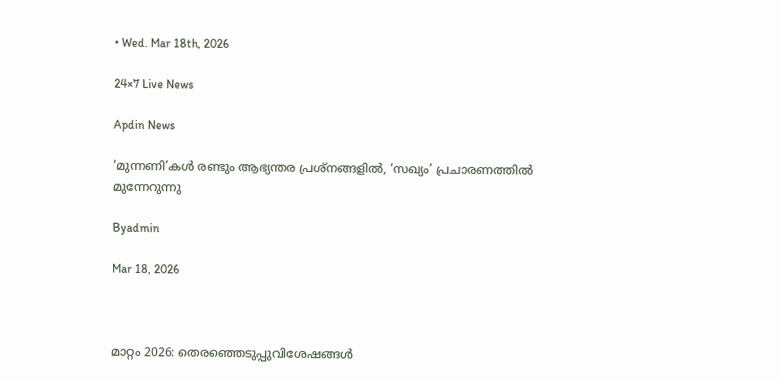• Wed. Mar 18th, 2026

24×7 Live News

Apdin News

‘മുന്നണി’കൾ രണ്ടും ആഭ്യന്തര പ്രശ്‌നങ്ങളിൽ, ‘സഖ്യം’ പ്രചാരണത്തിൽ മുന്നേറുന്നു

Byadmin

Mar 18, 2026



മാറ്റം 2026: തെരഞ്ഞെടുപ്പുവിശേഷങ്ങൾ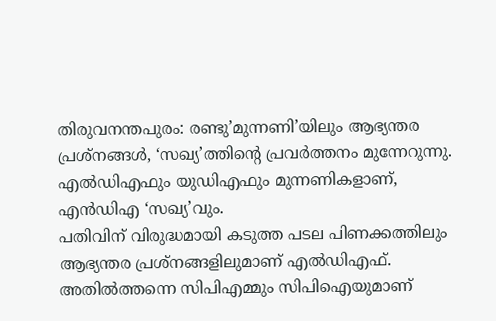തിരുവനന്തപുരം: രണ്ടു’മുന്നണി’യിലും ആഭ്യന്തര പ്രശ്‌നങ്ങൾ, ‘സഖ്യ’ത്തിന്റെ പ്രവർത്തനം മുന്നേറുന്നു. എൽഡിഎഫും യുഡിഎഫും മുന്നണികളാണ്, എൻഡിഎ ‘സഖ്യ’വും.
പതിവിന് വിരുദ്ധമായി കടുത്ത പടല പിണക്കത്തിലും ആഭ്യന്തര പ്രശ്‌നങ്ങളിലുമാണ് എൽഡിഎഫ്. അതിൽത്തന്നെ സിപിഎമ്മും സിപിഐയുമാണ്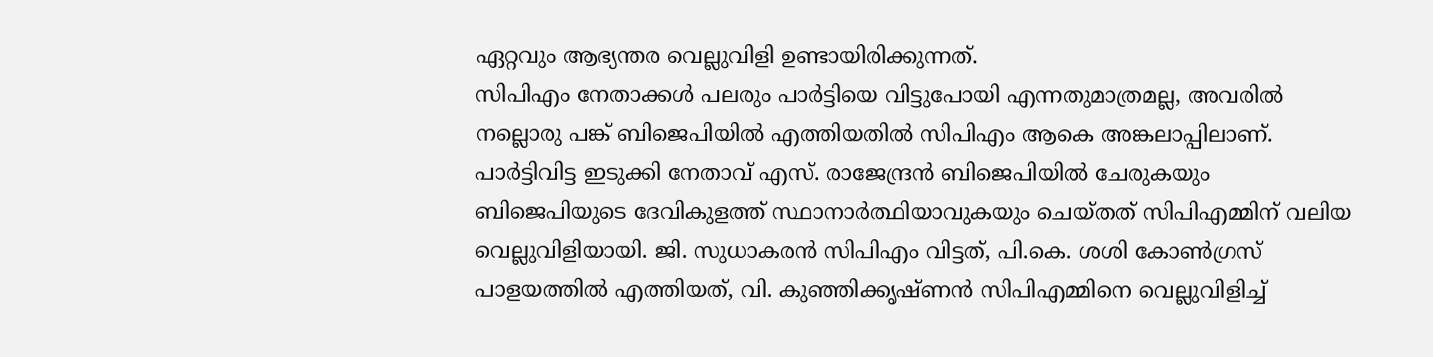ഏറ്റവും ആഭ്യന്തര വെല്ലുവിളി ഉണ്ടായിരിക്കുന്നത്.
സിപിഎം നേതാക്കൾ പലരും പാർട്ടിയെ വിട്ടുപോയി എന്നതുമാത്രമല്ല, അവരിൽ നല്ലൊരു പങ്ക് ബിജെപിയിൽ എത്തിയതിൽ സിപിഎം ആകെ അങ്കലാപ്പിലാണ്. പാർട്ടിവിട്ട ഇടുക്കി നേതാവ് എസ്. രാജേന്ദ്രൻ ബിജെപിയിൽ ചേരുകയും ബിജെപിയുടെ ദേവികുളത്ത് സ്ഥാനാർത്ഥിയാവുകയും ചെയ്തത് സിപിഎമ്മിന് വലിയ വെല്ലുവിളിയായി. ജി. സുധാകരൻ സിപിഎം വിട്ടത്, പി.കെ. ശശി കോൺഗ്രസ് പാളയത്തിൽ എത്തിയത്, വി. കുഞ്ഞിക്കൃഷ്ണൻ സിപിഎമ്മിനെ വെല്ലുവിളിച്ച്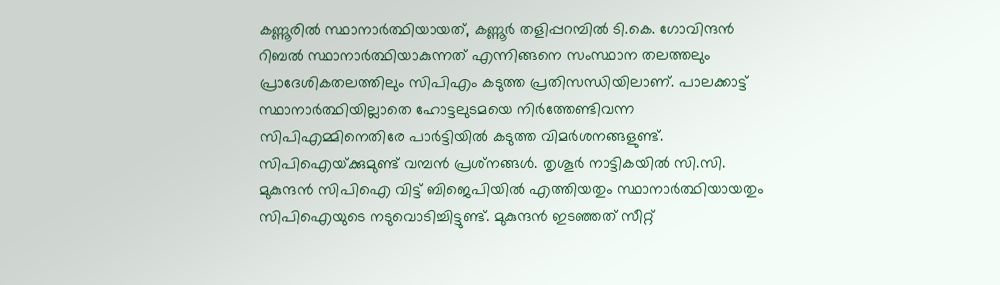കണ്ണൂരിൽ സ്ഥാനാർത്ഥിയായത്, കണ്ണൂർ തളിപ്പറമ്പിൽ ടി.കെ. ഗോവിന്ദൻ റിബൽ സ്ഥാനാർത്ഥിയാകുന്നത് എന്നിങ്ങനെ സംസ്ഥാന തലത്തലും പ്രാദേശികതലത്തിലും സിപിഎം കടുത്ത പ്രതിസന്ധിയിലാണ്. പാലക്കാട്ട് സ്ഥാനാർത്ഥിയില്ലാതെ ഹോട്ടലുടമയെ നിർത്തേണ്ടിവന്ന സിപിഎമ്മിനെതിരേ പാർട്ടിയിൽ കടുത്ത വിമർശനങ്ങളുണ്ട്.
സിപിഐയ്‌ക്കുമുണ്ട് വമ്പൻ പ്രശ്‌നങ്ങൾ. തൃശൂർ നാട്ടികയിൽ സി.സി. മുകുന്ദൻ സിപിഐ വിട്ട് ബിജെപിയിൽ എത്തിയതും സ്ഥാനാർത്ഥിയായതും സിപിഐയുടെ നടുവൊടിച്ചിട്ടുണ്ട്. മുകുന്ദൻ ഇടഞ്ഞത് സീറ്റ്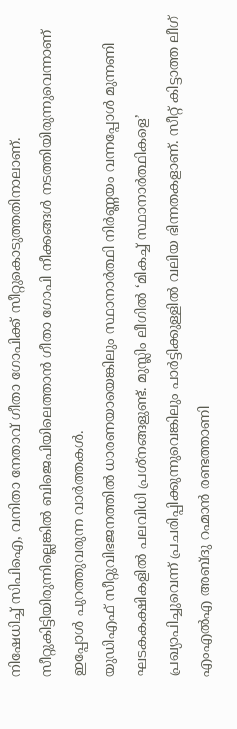നിഷേധിച്ച് സിപിഐ, വനിതാ നേതാവ് ഗീതാ ഗോപിക്ക് സീറ്റുകൊടുത്തതിനാലാണ്. സീറ്റുകിട്ടിയിരുന്നില്ലെങ്കിൽ ബിജെപിയിലെത്താൻ ഗീതാ ഗോപി നീക്കങ്ങൾ നടത്തിയിരുന്നുവെന്നാണ് ഇപ്പോൾ പുറത്തുവരുന്ന വാർത്തകൾ.
യുഡിഎഫ് സീറ്റുവിഭജനത്തിൽ ധാരണയായെങ്കിലും സ്ഥാനാർത്ഥി നിർണ്ണയം വന്നപ്പോൾ മുന്നണി ഘടകകക്ഷികളിൽ പലവിധി പ്രശ്‌നങ്ങളുണ്ട്. മുസ്ലിം ലീഗിൽ ‘മികച്ച് സ്ഥാനാർത്ഥികളെ’ പ്രഖ്യാപിച്ചുവെന്ന് പ്രചരിപ്പിക്കുന്നുവെങ്കിലും പാർട്ടിക്കുള്ളിൽ വലിയ ഭിന്നതകളാണ്. സീറ്റ് കിട്ടാത്ത ലീഗ് എംഎൽഎ അബ്ദു റഹ്മാൻ രണ്ടത്താണി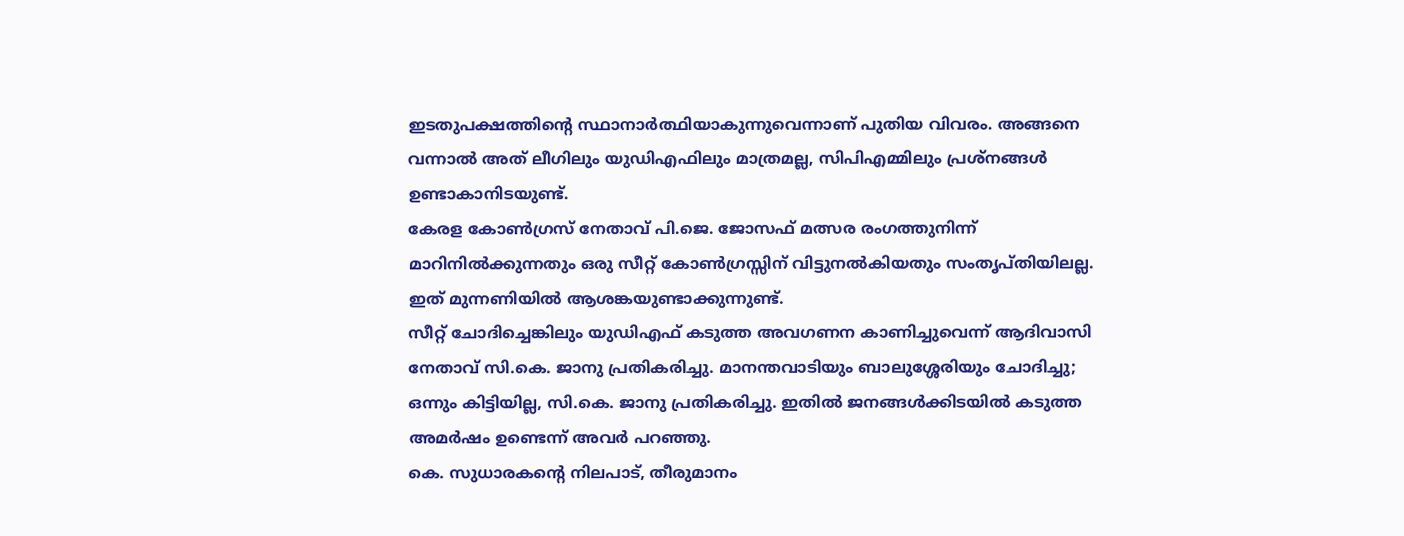ഇടതുപക്ഷത്തിന്റെ സ്ഥാനാർത്ഥിയാകുന്നുവെന്നാണ് പുതിയ വിവരം. അങ്ങനെ വന്നാൽ അത് ലീഗിലും യുഡിഎഫിലും മാത്രമല്ല, സിപിഎമ്മിലും പ്രശ്‌നങ്ങൾ ഉണ്ടാകാനിടയുണ്ട്.
കേരള കോൺഗ്രസ് നേതാവ് പി.ജെ. ജോസഫ് മത്സര രംഗത്തുനിന്ന് മാറിനിൽക്കുന്നതും ഒരു സീറ്റ് കോൺഗ്രസ്സിന് വിട്ടുനൽകിയതും സംതൃപ്തിയിലല്ല. ഇത് മുന്നണിയിൽ ആശങ്കയുണ്ടാക്കുന്നുണ്ട്.
സീറ്റ് ചോദിച്ചെങ്കിലും യുഡിഎഫ് കടുത്ത അവഗണന കാണിച്ചുവെന്ന് ആദിവാസി നേതാവ് സി.കെ. ജാനു പ്രതികരിച്ചു. മാനന്തവാടിയും ബാലുശ്ശേരിയും ചോദിച്ചു; ഒന്നും കിട്ടിയില്ല, സി.കെ. ജാനു പ്രതികരിച്ചു. ഇതിൽ ജനങ്ങൾക്കിടയിൽ കടുത്ത അമർഷം ഉണ്ടെന്ന് അവർ പറഞ്ഞു.
കെ. സുധാരകന്റെ നിലപാട്, തീരുമാനം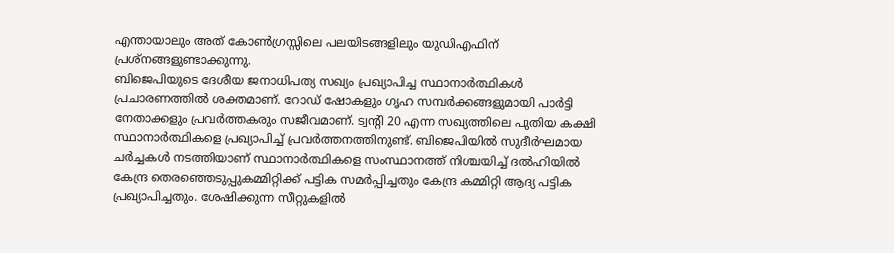എന്തായാലും അത് കോൺഗ്രസ്സിലെ പലയിടങ്ങളിലും യുഡിഎഫിന് പ്രശ്‌നങ്ങളുണ്ടാക്കുന്നു.
ബിജെപിയുടെ ദേശീയ ജനാധിപത്യ സഖ്യം പ്രഖ്യാപിച്ച സ്ഥാനാർത്ഥികൾ പ്രചാരണത്തിൽ ശക്തമാണ്. റോഡ് ഷോകളും ഗൃഹ സമ്പർക്കങ്ങളുമായി പാർട്ടി നേതാക്കളും പ്രവർത്തകരും സജീവമാണ്. ട്വന്റി 20 എന്ന സഖ്യത്തിലെ പുതിയ കക്ഷി സ്ഥാനാർത്ഥികളെ പ്രഖ്യാപിച്ച് പ്രവർത്തനത്തിനുണ്ട്. ബിജെപിയിൽ സുദീർഘമായ ചർച്ചകൾ നടത്തിയാണ് സ്ഥാനാർത്ഥികളെ സംസ്ഥാനത്ത് നിശ്ചയിച്ച് ദൽഹിയിൽ കേന്ദ്ര തെരഞ്ഞെടുപ്പുകമ്മിറ്റിക്ക് പട്ടിക സമർപ്പിച്ചതും കേന്ദ്ര കമ്മിറ്റി ആദ്യ പട്ടിക പ്രഖ്യാപിച്ചതും. ശേഷിക്കുന്ന സീറ്റുകളിൽ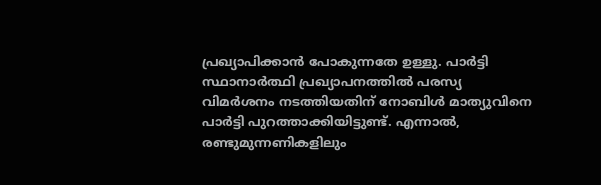പ്രഖ്യാപിക്കാൻ പോകുന്നതേ ഉള്ളു. പാർട്ടി സ്ഥാനാർത്ഥി പ്രഖ്യാപനത്തിൽ പരസ്യ വിമർശനം നടത്തിയതിന് നോബിൾ മാത്യുവിനെ പാർട്ടി പുറത്താക്കിയിട്ടുണ്ട്. എന്നാൽ, രണ്ടുമുന്നണികളിലും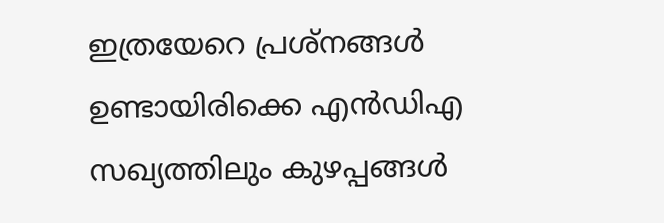ഇത്രയേറെ പ്രശ്‌നങ്ങൾ ഉണ്ടായിരിക്കെ എൻഡിഎ സഖ്യത്തിലും കുഴപ്പങ്ങൾ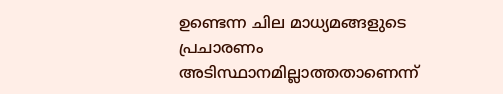ഉണ്ടെന്ന ചില മാധ്യമങ്ങളുടെ പ്രചാരണം അടിസ്ഥാനമില്ലാത്തതാണെന്ന്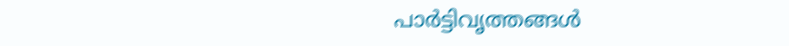പാർട്ടിവൃത്തങ്ങൾ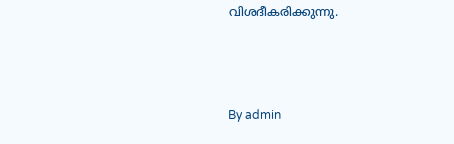വിശദീകരിക്കുന്നു.



By admin